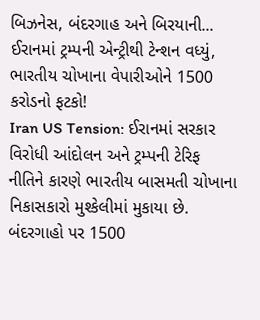બિઝનેસ, બંદરગાહ અને બિરયાની... ઈરાનમાં ટ્રમ્પની એન્ટ્રીથી ટેન્શન વધ્યું, ભારતીય ચોખાના વેપારીઓને 1500 કરોડનો ફટકો!
Iran US Tension: ઈરાનમાં સરકાર વિરોધી આંદોલન અને ટ્રમ્પની ટેરિફ નીતિને કારણે ભારતીય બાસમતી ચોખાના નિકાસકારો મુશ્કેલીમાં મુકાયા છે. બંદરગાહો પર 1500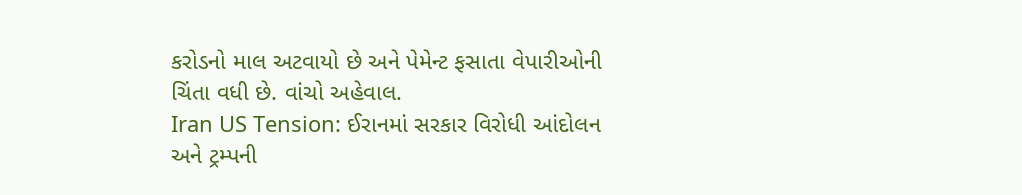કરોડનો માલ અટવાયો છે અને પેમેન્ટ ફસાતા વેપારીઓની ચિંતા વધી છે. વાંચો અહેવાલ.
Iran US Tension: ઈરાનમાં સરકાર વિરોધી આંદોલન અને ટ્રમ્પની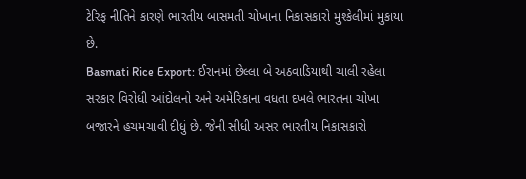ટેરિફ નીતિને કારણે ભારતીય બાસમતી ચોખાના નિકાસકારો મુશ્કેલીમાં મુકાયા છે.
Basmati Rice Export: ઈરાનમાં છેલ્લા બે અઠવાડિયાથી ચાલી રહેલા સરકાર વિરોધી આંદોલનો અને અમેરિકાના વધતા દખલે ભારતના ચોખા બજારને હચમચાવી દીધું છે. જેની સીધી અસર ભારતીય નિકાસકારો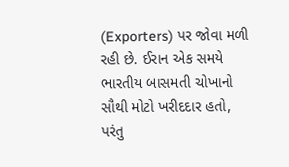(Exporters) પર જોવા મળી રહી છે. ઈરાન એક સમયે ભારતીય બાસમતી ચોખાનો સૌથી મોટો ખરીદદાર હતો, પરંતુ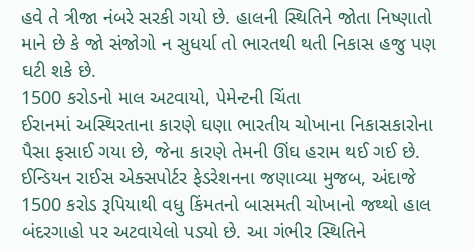હવે તે ત્રીજા નંબરે સરકી ગયો છે. હાલની સ્થિતિને જોતા નિષ્ણાતો માને છે કે જો સંજોગો ન સુધર્યા તો ભારતથી થતી નિકાસ હજુ પણ ઘટી શકે છે.
1500 કરોડનો માલ અટવાયો, પેમેન્ટની ચિંતા
ઈરાનમાં અસ્થિરતાના કારણે ઘણા ભારતીય ચોખાના નિકાસકારોના પૈસા ફસાઈ ગયા છે, જેના કારણે તેમની ઊંઘ હરામ થઈ ગઈ છે. ઈન્ડિયન રાઈસ એક્સપોર્ટર ફેડરેશનના જણાવ્યા મુજબ, અંદાજે 1500 કરોડ રૂપિયાથી વધુ કિંમતનો બાસમતી ચોખાનો જથ્થો હાલ બંદરગાહો પર અટવાયેલો પડ્યો છે. આ ગંભીર સ્થિતિને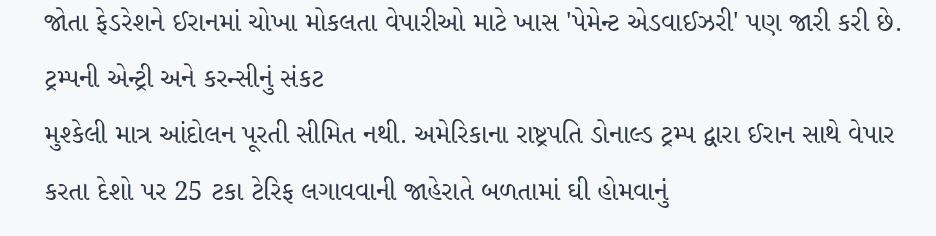જોતા ફેડરેશને ઈરાનમાં ચોખા મોકલતા વેપારીઓ માટે ખાસ 'પેમેન્ટ એડવાઈઝરી' પણ જારી કરી છે.
ટ્રમ્પની એન્ટ્રી અને કરન્સીનું સંકટ
મુશ્કેલી માત્ર આંદોલન પૂરતી સીમિત નથી. અમેરિકાના રાષ્ટ્રપતિ ડોનાલ્ડ ટ્રમ્પ દ્વારા ઈરાન સાથે વેપાર કરતા દેશો પર 25 ટકા ટેરિફ લગાવવાની જાહેરાતે બળતામાં ઘી હોમવાનું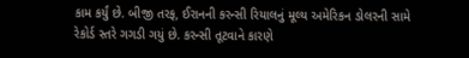કામ કર્યું છે. બીજી તરફ, ઈરાનની કરન્સી રિયાલનું મૂલ્ય અમેરિકન ડોલરની સામે રેકોર્ડ સ્તરે ગગડી ગયું છે. કરન્સી તૂટવાને કારણે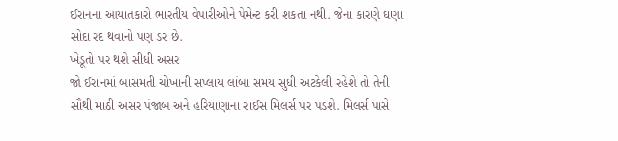ઈરાનના આયાતકારો ભારતીય વેપારીઓને પેમેન્ટ કરી શકતા નથી. જેના કારણે ઘણા સોદા રદ થવાનો પણ ડર છે.
ખેડૂતો પર થશે સીધી અસર
જો ઈરાનમાં બાસમતી ચોખાની સપ્લાય લાંબા સમય સુધી અટકેલી રહેશે તો તેની સૌથી માઠી અસર પંજાબ અને હરિયાણાના રાઈસ મિલર્સ પર પડશે. મિલર્સ પાસે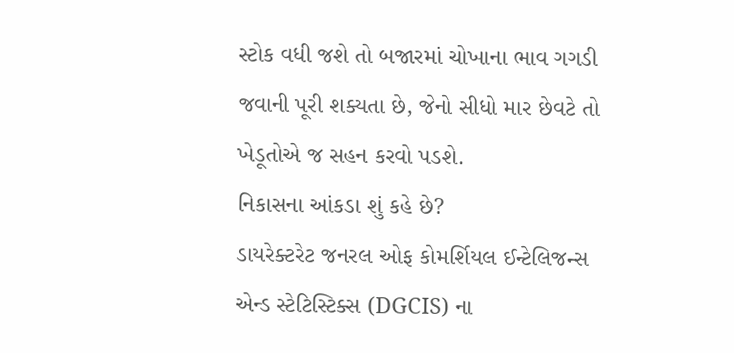સ્ટોક વધી જશે તો બજારમાં ચોખાના ભાવ ગગડી જવાની પૂરી શક્યતા છે, જેનો સીધો માર છેવટે તો ખેડૂતોએ જ સહન કરવો પડશે.
નિકાસના આંકડા શું કહે છે?
ડાયરેક્ટરેટ જનરલ ઓફ કોમર્શિયલ ઈન્ટેલિજન્સ એન્ડ સ્ટેટિસ્ટિક્સ (DGCIS) ના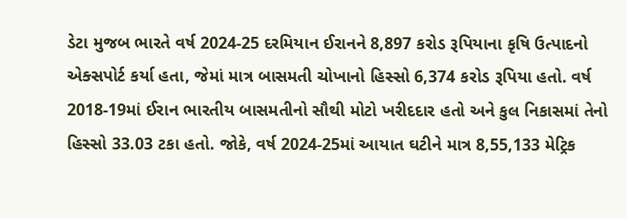ડેટા મુજબ ભારતે વર્ષ 2024-25 દરમિયાન ઈરાનને 8,897 કરોડ રૂપિયાના કૃષિ ઉત્પાદનો એક્સપોર્ટ કર્યા હતા, જેમાં માત્ર બાસમતી ચોખાનો હિસ્સો 6,374 કરોડ રૂપિયા હતો. વર્ષ 2018-19માં ઈરાન ભારતીય બાસમતીનો સૌથી મોટો ખરીદદાર હતો અને કુલ નિકાસમાં તેનો હિસ્સો 33.03 ટકા હતો. જોકે, વર્ષ 2024-25માં આયાત ઘટીને માત્ર 8,55,133 મેટ્રિક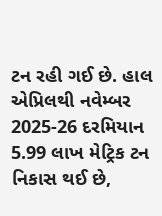ટન રહી ગઈ છે. હાલ એપ્રિલથી નવેમ્બર 2025-26 દરમિયાન 5.99 લાખ મેટ્રિક ટન નિકાસ થઈ છે,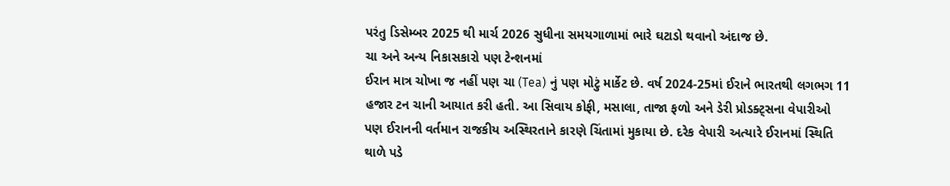પરંતુ ડિસેમ્બર 2025 થી માર્ચ 2026 સુધીના સમયગાળામાં ભારે ઘટાડો થવાનો અંદાજ છે.
ચા અને અન્ય નિકાસકારો પણ ટેન્શનમાં
ઈરાન માત્ર ચોખા જ નહીં પણ ચા (Tea) નું પણ મોટું માર્કેટ છે. વર્ષ 2024-25માં ઈરાને ભારતથી લગભગ 11 હજાર ટન ચાની આયાત કરી હતી. આ સિવાય કોફી, મસાલા, તાજા ફળો અને ડેરી પ્રોડક્ટ્સના વેપારીઓ પણ ઈરાનની વર્તમાન રાજકીય અસ્થિરતાને કારણે ચિંતામાં મુકાયા છે. દરેક વેપારી અત્યારે ઈરાનમાં સ્થિતિ થાળે પડે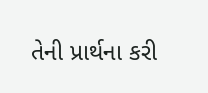તેની પ્રાર્થના કરી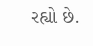રહ્યો છે.